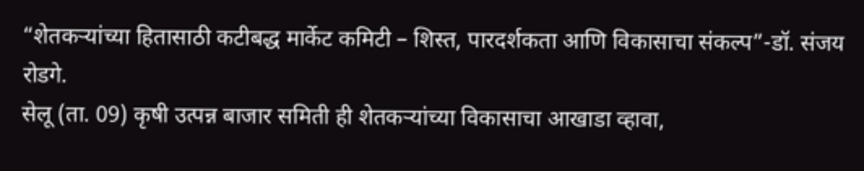“शेतकऱ्यांच्या हितासाठी कटीबद्ध मार्केट कमिटी – शिस्त, पारदर्शकता आणि विकासाचा संकल्प”-डॉ. संजय रोडगे.
सेलू (ता. 09) कृषी उत्पन्न बाजार समिती ही शेतकऱ्यांच्या विकासाचा आखाडा व्हावा,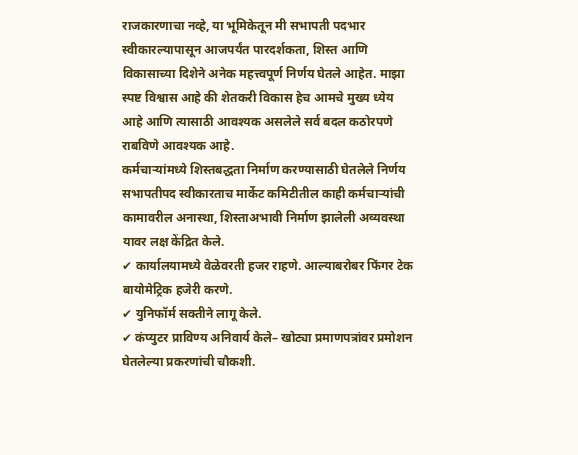राजकारणाचा नव्हे, या भूमिकेतून मी सभापती पदभार स्वीकारल्यापासून आजपर्यंत पारदर्शकता, शिस्त आणि विकासाच्या दिशेने अनेक महत्त्वपूर्ण निर्णय घेतले आहेत. माझा स्पष्ट विश्वास आहे की शेतकरी विकास हेच आमचे मुख्य ध्येय आहे आणि त्यासाठी आवश्यक असलेले सर्व बदल कठोरपणे राबविणे आवश्यक आहे.
कर्मचाऱ्यांमध्ये शिस्तबद्धता निर्माण करण्यासाठी घेतलेले निर्णय
सभापतीपद स्वीकारताच मार्केट कमिटीतील काही कर्मचाऱ्यांची कामावरील अनास्था, शिस्ताअभावी निर्माण झालेली अव्यवस्था यावर लक्ष केंद्रित केले.
✔ कार्यालयामध्ये वेळेवरती हजर राहणे. आल्याबरोबर फिंगर टेक बायोमेट्रिक हजेरी करणे.
✔ युनिफॉर्म सक्तीने लागू केले.
✔ कंप्युटर प्राविण्य अनिवार्य केले– खोट्या प्रमाणपत्रांवर प्रमोशन घेतलेल्या प्रकरणांची चौकशी.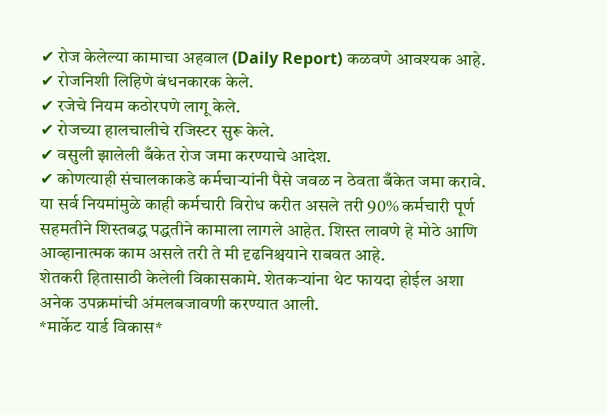✔ रोज केलेल्या कामाचा अहवाल (Daily Report) कळवणे आवश्यक आहे.
✔ रोजनिशी लिहिणे बंधनकारक केले.
✔ रजेचे नियम कठोरपणे लागू केले.
✔ रोजच्या हालचालीचे रजिस्टर सुरू केले.
✔ वसुली झालेली बँकेत रोज जमा करण्याचे आदेश.
✔ कोणत्याही संचालकाकडे कर्मचाऱ्यांनी पैसे जवळ न ठेवता बँकेत जमा करावे.
या सर्व नियमांमुळे काही कर्मचारी विरोध करीत असले तरी 90% कर्मचारी पूर्ण सहमतीने शिस्तबद्ध पद्धतीने कामाला लागले आहेत. शिस्त लावणे हे मोठे आणि आव्हानात्मक काम असले तरी ते मी दृढनिश्चयाने राबवत आहे.
शेतकरी हितासाठी केलेली विकासकामे. शेतकऱ्यांना थेट फायदा होईल अशा अनेक उपक्रमांची अंमलबजावणी करण्यात आली.
*मार्केट यार्ड विकास*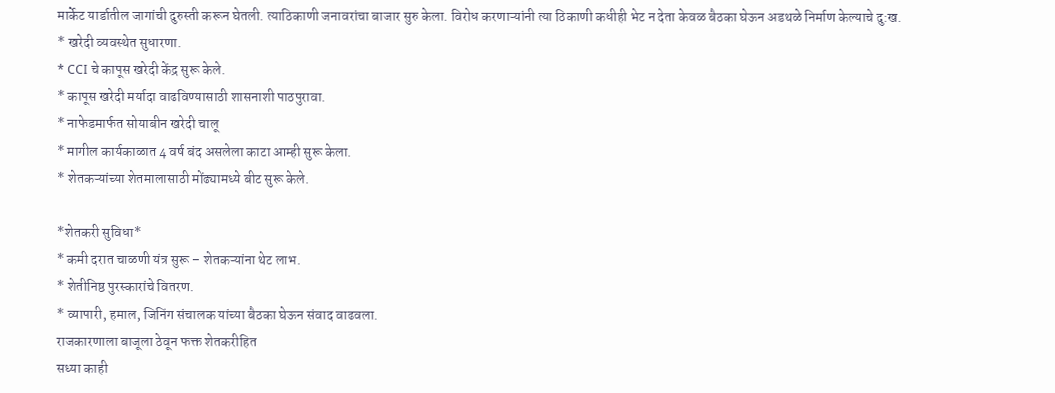मार्केट यार्डातील जागांची दुरुस्ती करून घेतली. त्याठिकाणी जनावरांचा बाजार सुरु केला. विरोध करणाऱ्यांनी त्या ठिकाणी कधीही भेट न देता केवळ बैठका घेऊन अडथळे निर्माण केल्याचे दु:ख.
* खरेदी व्यवस्थेत सुधारणा.
* CCI चे कापूस खरेदी केंद्र सुरू केले.
* कापूस खरेदी मर्यादा वाढविण्यासाठी शासनाशी पाठपुरावा.
* नाफेडमार्फत सोयाबीन खरेदी चालू
* मागील कार्यकाळात 4 वर्ष बंद असलेला काटा आम्ही सुरू केला.
* शेतकऱ्यांच्या शेतमालासाठी मोंढ्यामध्ये बीट सुरू केले.

*शेतकरी सुविधा*
* कमी दरात चाळणी यंत्र सुरू – शेतकऱ्यांना थेट लाभ.
* शेतीनिष्ठ पुरस्कारांचे वितरण.
* व्यापारी, हमाल, जिनिंग संचालक यांच्या बैठका घेऊन संवाद वाढवला.
राजकारणाला बाजूला ठेवून फक्त शेतकरीहित
सध्या काही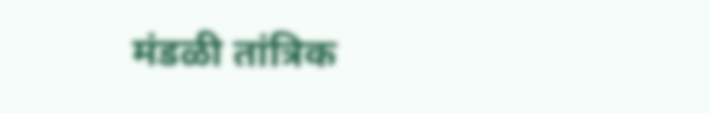मंडळी तांत्रिक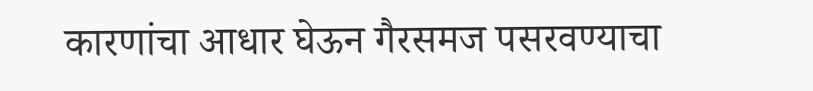कारणांचा आधार घेऊन गैरसमज पसरवण्याचा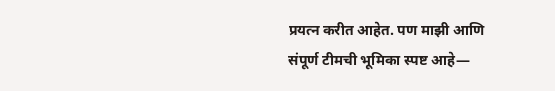प्रयत्न करीत आहेत. पण माझी आणि संपूर्ण टीमची भूमिका स्पष्ट आहे—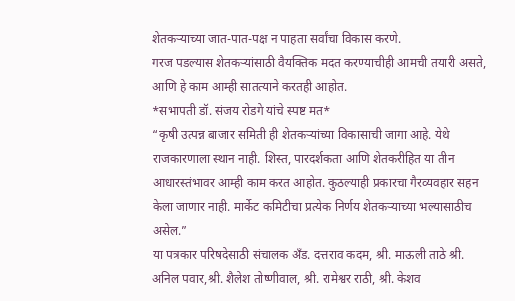शेतकऱ्याच्या जात-पात-पक्ष न पाहता सर्वांचा विकास करणे.
गरज पडल्यास शेतकऱ्यांसाठी वैयक्तिक मदत करण्याचीही आमची तयारी असते, आणि हे काम आम्ही सातत्याने करतही आहोत.
*सभापती डॉ. संजय रोडगे यांचे स्पष्ट मत*
“कृषी उत्पन्न बाजार समिती ही शेतकऱ्यांच्या विकासाची जागा आहे. येथे राजकारणाला स्थान नाही. शिस्त, पारदर्शकता आणि शेतकरीहित या तीन आधारस्तंभावर आम्ही काम करत आहोत. कुठल्याही प्रकारचा गैरव्यवहार सहन केला जाणार नाही. मार्केट कमिटीचा प्रत्येक निर्णय शेतकऱ्याच्या भल्यासाठीच असेल.”
या पत्रकार परिषदेसाठी संचालक अँड. दत्तराव कदम, श्री. माऊली ताठे श्री. अनिल पवार,श्री. शैलेश तोष्णीवाल, श्री. रामेश्वर राठी, श्री. केशव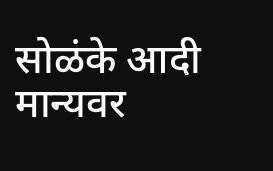सोळंके आदी मान्यवर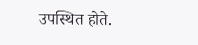उपस्थित होते.